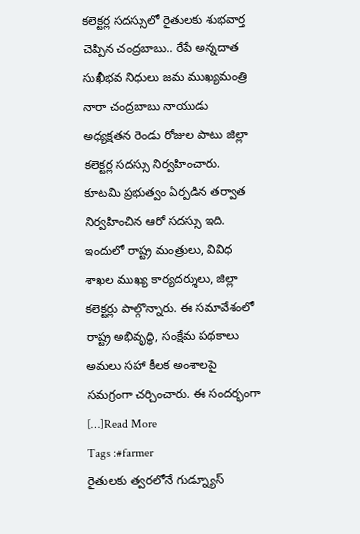కలెక్టర్ల సదస్సులో రైతులకు శుభవార్త చెప్పిన చంద్రబాబు.. రేపే అన్నదాత సుఖీభవ నిధులు జమ ముఖ్యమంత్రి నారా చంద్రబాబు నాయుడు అధ్యక్షతన రెండు రోజుల పాటు జిల్లా కలెక్టర్ల సదస్సు నిర్వహించారు. కూటమి ప్రభుత్వం ఏర్పడిన తర్వాత నిర్వహించిన ఆరో సదస్సు ఇది. ఇందులో రాష్ట్ర మంత్రులు, వివిధ శాఖల ముఖ్య కార్యదర్శులు, జిల్లా కలెక్టర్లు పాల్గొన్నారు. ఈ సమావేశంలో రాష్ట్ర అభివృద్ధి, సంక్షేమ పథకాలు అమలు సహా కీలక అంశాలపై సమగ్రంగా చర్చించారు. ఈ సందర్భంగా […]Read More
Tags :#farmer
రైతులకు త్వరలోనే గుడ్న్యూస్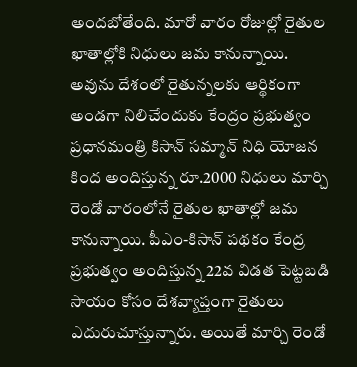అందబోతేంది. మారో వారం రోజుల్లో రైతుల ఖాతాల్లోకి నిధులు జమ కానున్నాయి. అవును దేశంలో రైతున్నలకు ఆర్థికంగా అండగా నిలిచేందుకు కేంద్రం ప్రభుత్వం ప్రధానమంత్రి కిసాన్ సమ్మాన్ నిధి యోజన కింద అందిస్తున్న రూ.2000 నిధులు మార్చి రెండో వారంలోనే రైతుల ఖాతాల్లో జమ కానున్నాయి. పీఎం-కిసాన్ పథకం కేంద్ర ప్రభుత్వం అందిస్తున్న 22వ విడత పెట్టబడి సాయం కోసం దేశవ్యాప్తంగా రైతులు ఎదురుచూస్తున్నారు. అయితే మార్చి రెండో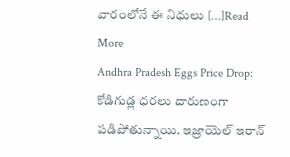వారంలోనే ఈ నిధులు […]Read More
Andhra Pradesh Eggs Price Drop: కోడిగుడ్ల ధరలు దారుణంగా పడిపోతున్నాయి. ఇజ్రాయెల్ ఇరాన్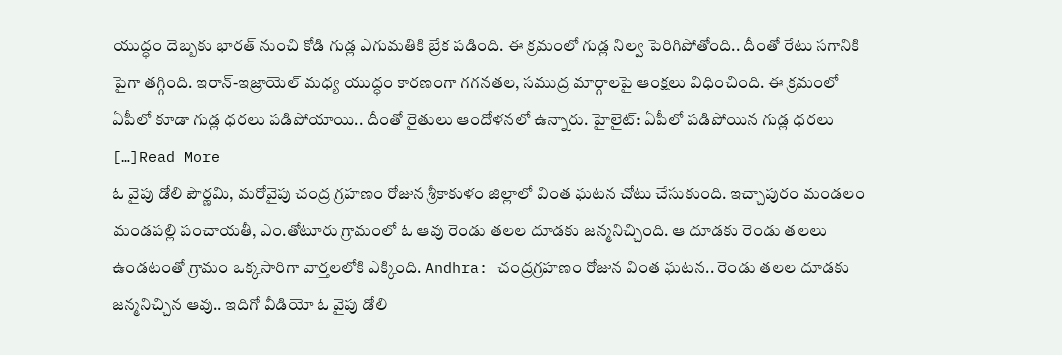యుద్ధం దెబ్బకు భారత్ నుంచి కోడి గుడ్ల ఎగుమతికి బ్రేక పడింది. ఈ క్రమంలో గుడ్ల నిల్వ పెరిగిపోతోంది.. దీంతో రేటు సగానికి పైగా తగ్గింది. ఇరాన్-ఇజ్రాయెల్ మధ్య యుద్ధం కారణంగా గగనతల, సముద్ర మార్గాలపై ఆంక్షలు విధించింది. ఈ క్రమంలో ఏపీలో కూడా గుడ్ల ధరలు పడిపోయాయి.. దీంతో రైతులు ఆందోళనలో ఉన్నారు. హైలైట్: ఏపీలో పడిపోయిన గుడ్ల ధరలు […]Read More
ఓ వైపు డోలి పౌర్ణమి, మరోవైపు చంద్ర గ్రహణం రోజున శ్రీకాకుళం జిల్లాలో వింత ఘటన చోటు చేసుకుంది. ఇచ్చాపురం మండలం మండపల్లి పంచాయతీ, ఎం.తోటూరు గ్రామంలో ఓ ఆవు రెండు తలల దూడకు జన్మనిచ్చింది. ఆ దూడకు రెండు తలలు ఉండటంతో గ్రామం ఒక్కసారిగా వార్తలలోకి ఎక్కింది. Andhra: చంద్రగ్రహణం రోజున వింత ఘటన.. రెండు తలల దూడకు జన్మనిచ్చిన ఆవు.. ఇదిగో వీడియో ఓ వైపు డోలి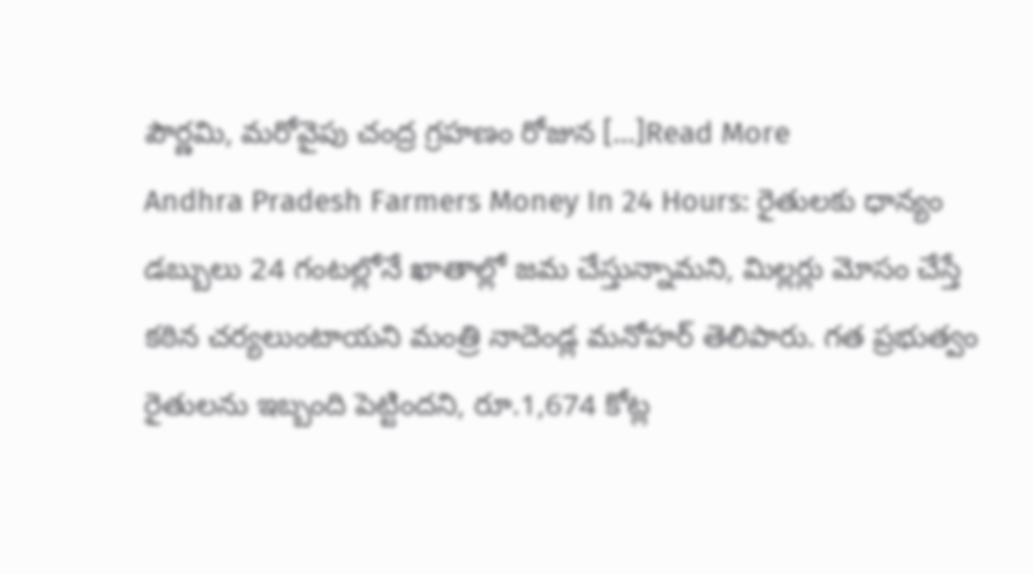పౌర్ణమి, మరోవైపు చంద్ర గ్రహణం రోజున […]Read More
Andhra Pradesh Farmers Money In 24 Hours: రైతులకు ధాన్యం డబ్బులు 24 గంటల్లోనే ఖాతాల్లో జమ చేస్తున్నామని, మిల్లర్లు మోసం చేస్తే కఠిన చర్యలుంటాయని మంత్రి నాదెండ్ల మనోహర్ తెలిపారు. గత ప్రభుత్వం రైతులను ఇబ్బంది పెట్టిందని, రూ.1,674 కోట్ల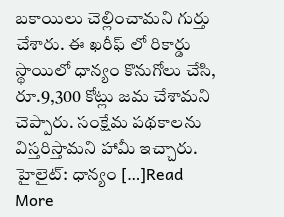బకాయిలు చెల్లించామని గుర్తు చేశారు. ఈ ఖరీఫ్ లో రికార్డు స్థాయిలో ధాన్యం కొనుగోలు చేసి, రూ.9,300 కోట్లు జమ చేశామని చెప్పారు. సంక్షేమ పథకాలను విస్తరిస్తామని హామీ ఇచ్చారు. హైలైట్: ధాన్యం […]Read More